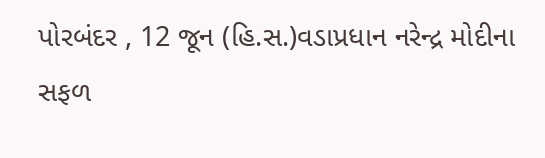પોરબંદર , 12 જૂન (હિ.સ.)વડાપ્રધાન નરેન્દ્ર મોદીના સફળ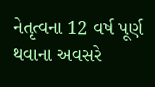નેતૃત્વના 12 વર્ષ પૂર્ણ થવાના અવસરે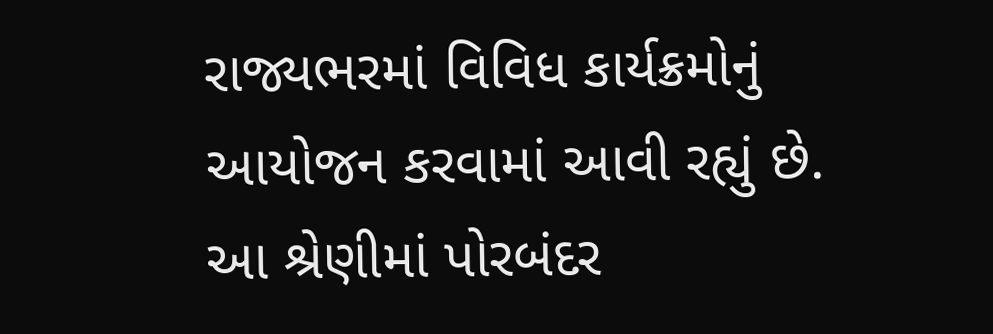રાજ્યભરમાં વિવિધ કાર્યક્રમોનું આયોજન કરવામાં આવી રહ્યું છે. આ શ્રેણીમાં પોરબંદર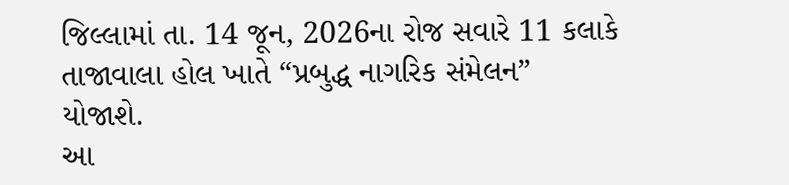જિલ્લામાં તા. 14 જૂન, 2026ના રોજ સવારે 11 કલાકે તાજાવાલા હોલ ખાતે “પ્રબુદ્ધ નાગરિક સંમેલન” યોજાશે.
આ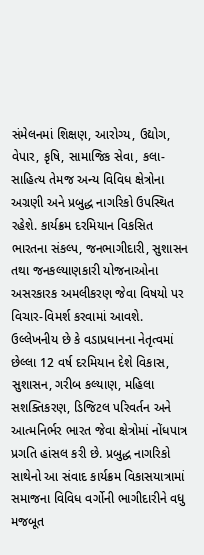સંમેલનમાં શિક્ષણ, આરોગ્ય, ઉદ્યોગ, વેપાર, કૃષિ, સામાજિક સેવા, કલા-સાહિત્ય તેમજ અન્ય વિવિધ ક્ષેત્રોના અગ્રણી અને પ્રબુદ્ધ નાગરિકો ઉપસ્થિત રહેશે. કાર્યક્રમ દરમિયાન વિકસિત ભારતના સંકલ્પ, જનભાગીદારી, સુશાસન તથા જનકલ્યાણકારી યોજનાઓના અસરકારક અમલીકરણ જેવા વિષયો પર વિચાર-વિમર્શ કરવામાં આવશે.
ઉલ્લેખનીય છે કે વડાપ્રધાનના નેતૃત્વમાં છેલ્લા 12 વર્ષ દરમિયાન દેશે વિકાસ, સુશાસન, ગરીબ કલ્યાણ, મહિલા સશક્તિકરણ, ડિજિટલ પરિવર્તન અને આત્મનિર્ભર ભારત જેવા ક્ષેત્રોમાં નોંધપાત્ર પ્રગતિ હાંસલ કરી છે. પ્રબુદ્ધ નાગરિકો સાથેનો આ સંવાદ કાર્યક્રમ વિકાસયાત્રામાં સમાજના વિવિધ વર્ગોની ભાગીદારીને વધુ મજબૂત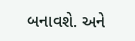બનાવશે. અને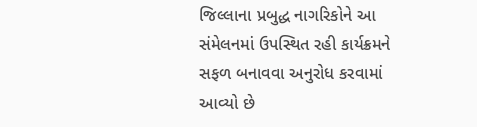જિલ્લાના પ્રબુદ્ધ નાગરિકોને આ સંમેલનમાં ઉપસ્થિત રહી કાર્યક્રમને સફળ બનાવવા અનુરોધ કરવામાં આવ્યો છે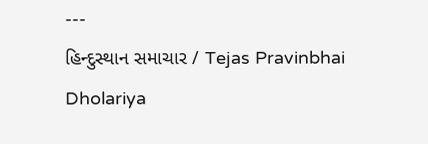---
હિન્દુસ્થાન સમાચાર / Tejas Pravinbhai Dholariya